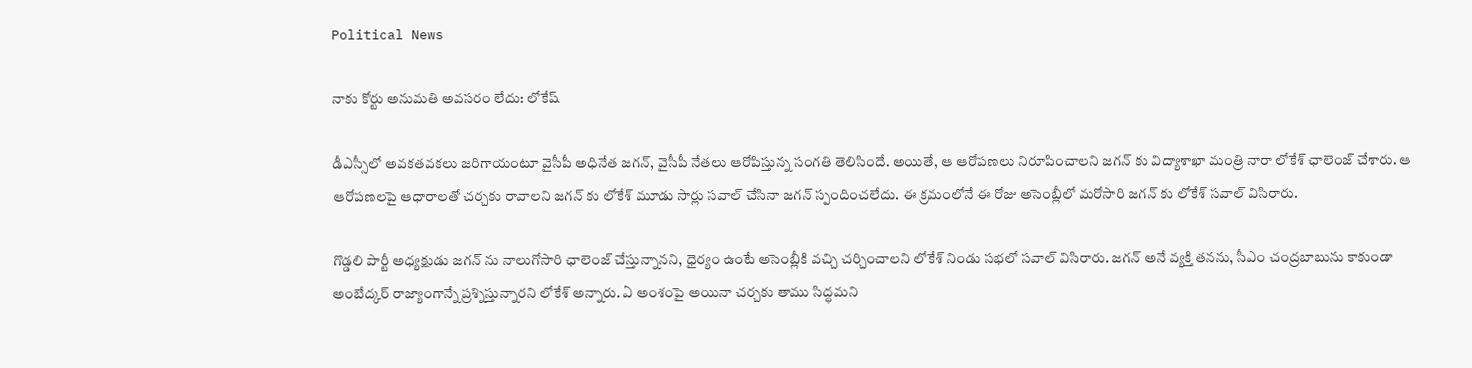Political News

నాకు కోర్టు అనుమతి అవసరం లేదు: లోకేష్

డీఎస్సీలో అవకతవకలు జరిగాయంటూ వైసీపీ అధినేత జగన్, వైసీపీ నేతలు ఆరోపిస్తున్న సంగతి తెలిసిందే. అయితే, ఆ ఆరోపణలు నిరూపించాలని జగన్ కు విద్యాశాఖా మంత్రి నారా లోకేశ్ ఛాలెంజ్ చేశారు. ఆ ఆరోపణలపై ఆధారాలతో చర్చకు రావాలని జగన్ కు లోకేశ్ మూడు సార్లు సవాల్ చేసినా జగన్ స్పందించలేదు. ఈ క్రమంలోనే ఈ రోజు అసెంబ్లీలో మరోసారి జగన్ కు లోకేశ్ సవాల్ విసిరారు.

గొడ్డలి పార్టీ అధ్యక్షుడు జగన్ ను నాలుగోసారి ఛాలెంజ్ చేస్తున్నానని, ధైర్యం ఉంటే అసెంబ్లీకి వచ్చి చర్చించాలని లోకేశ్ నిండు సభలో సవాల్ విసిరారు. జగన్ అనే వ్యక్తి తనను, సీఎం చంద్రబాబును కాకుండా అంబేద్కర్ రాజ్యాంగాన్నే ప్రశ్నిస్తున్నారని లోకేశ్ అన్నారు. ఏ అంశంపై అయినా చర్చకు తాము సిద్ధమని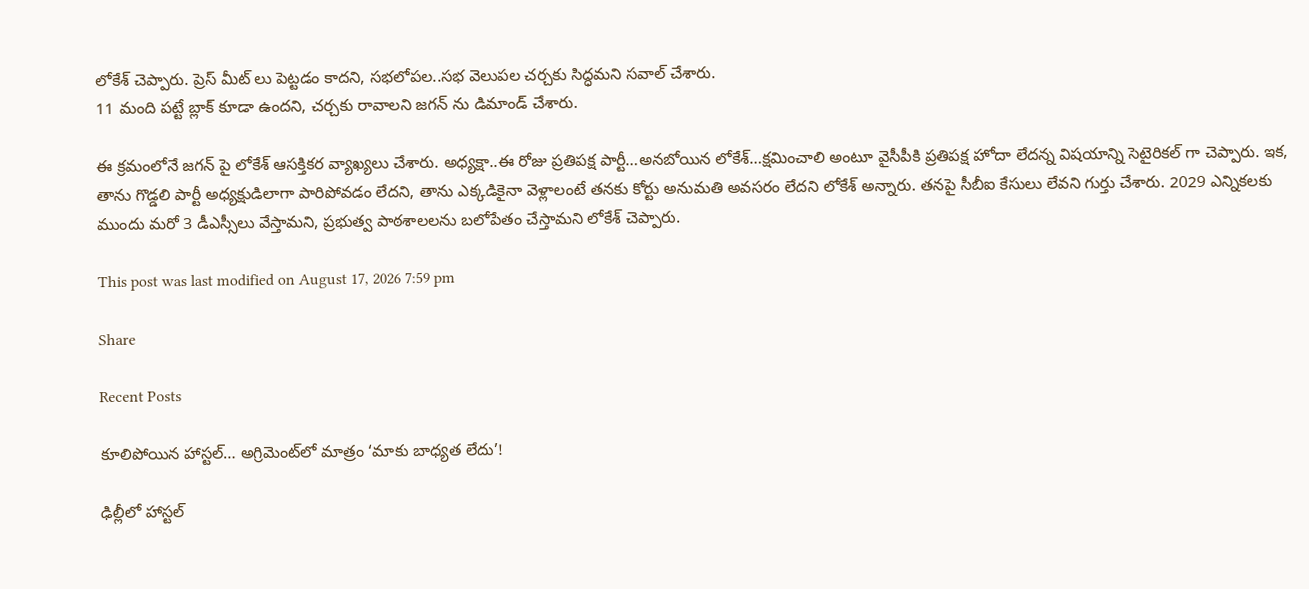లోకేశ్ చెప్పారు. ప్రెస్ మీట్ లు పెట్టడం కాదని, సభలోపల..సభ వెలుపల చర్చకు సిద్ధమని సవాల్ చేశారు.
11 మంది పట్టే బ్లాక్ కూడా ఉందని, చర్చకు రావాలని జగన్ ను డిమాండ్ చేశారు.

ఈ క్రమంలోనే జగన్ పై లోకేశ్ ఆసక్తికర వ్యాఖ్యలు చేశారు. అధ్యక్షా..ఈ రోజు ప్రతిపక్ష పార్టీ…అనబోయిన లోకేశ్…క్షమించాలి అంటూ వైసీపీకి ప్రతిపక్ష హోదా లేదన్న విషయాన్ని సెటైరికల్ గా చెప్పారు. ఇక, తాను గొడ్డలి పార్టీ అధ్యక్షుడిలాగా పారిపోవడం లేదని, తాను ఎక్కడికైనా వెళ్లాలంటే తనకు కోర్టు అనుమతి అవసరం లేదని లోకేశ్ అన్నారు. తనపై సీబీఐ కేసులు లేవని గుర్తు చేశారు. 2029 ఎన్నికలకు ముందు మరో 3 డీఎస్సీలు వేస్తామని, ప్రభుత్వ పాఠశాలలను బలోపేతం చేస్తామని లోకేశ్ చెప్పారు.

This post was last modified on August 17, 2026 7:59 pm

Share

Recent Posts

కూలిపోయిన హాస్టల్… అగ్రిమెంట్‌లో మాత్రం ‘మాకు బాధ్యత లేదు’!

ఢిల్లీలో హాస్టల్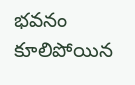భవనం కూలిపోయిన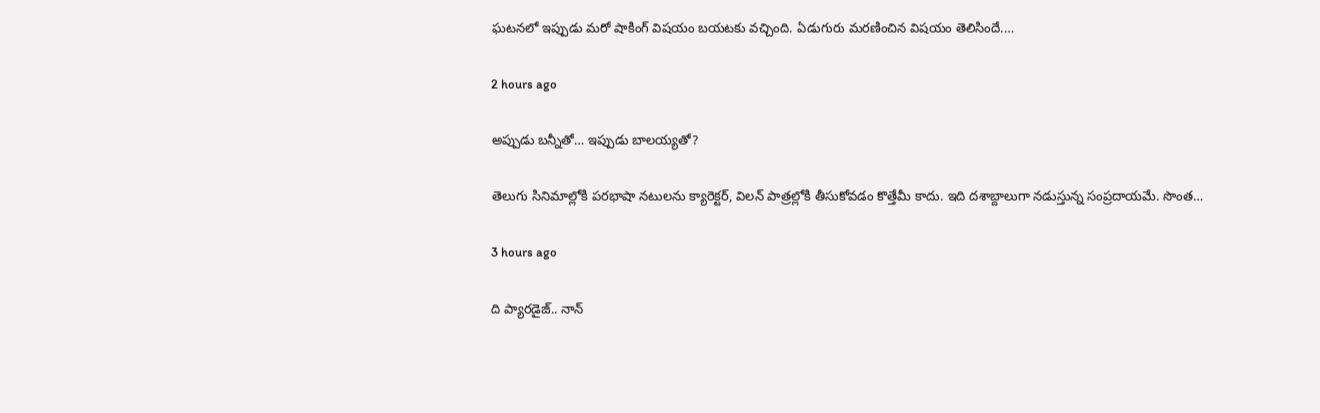ఘటనలో ఇప్పుడు మరో షాకింగ్ విషయం బయటకు వచ్చింది. ఏడుగురు మరణించిన విషయం తెలిసిందే.…

2 hours ago

అప్పుడు బన్నీతో… ఇప్పుడు బాలయ్యతో?

తెలుగు సినిమాల్లోకి పరభాషా నటులను క్యారెక్టర్, విలన్ పాత్రల్లోకి తీసుకోవడం కొత్తేమీ కాదు. ఇది దశాబ్దాలుగా నడుస్తున్న సంప్రదాయమే. సొంత…

3 hours ago

ది ప్యారడైజ్.. నాన్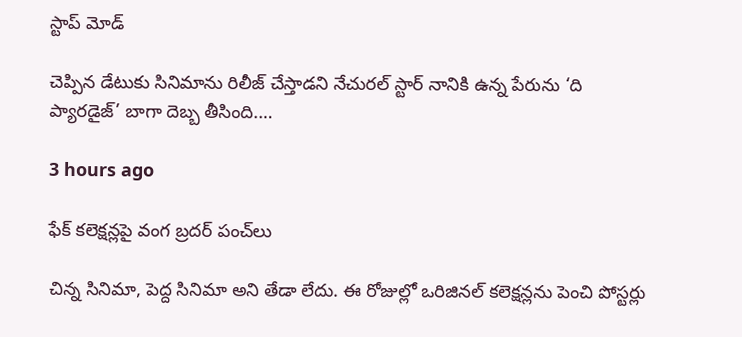స్టాప్ మోడ్

చెప్పిన డేటుకు సినిమాను రిలీజ్ చేస్తాడని నేచురల్ స్టార్ నానికి ఉన్న పేరును ‘ది ప్యారడైజ్’ బాగా దెబ్బ తీసింది.…

3 hours ago

ఫేక్ కలెక్షన్లపై వంగ బ్రదర్ పంచ్‌లు

చిన్న సినిమా, పెద్ద సినిమా అని తేడా లేదు. ఈ రోజుల్లో ఒరిజినల్ కలెక్షన్లను పెంచి పోస్టర్లు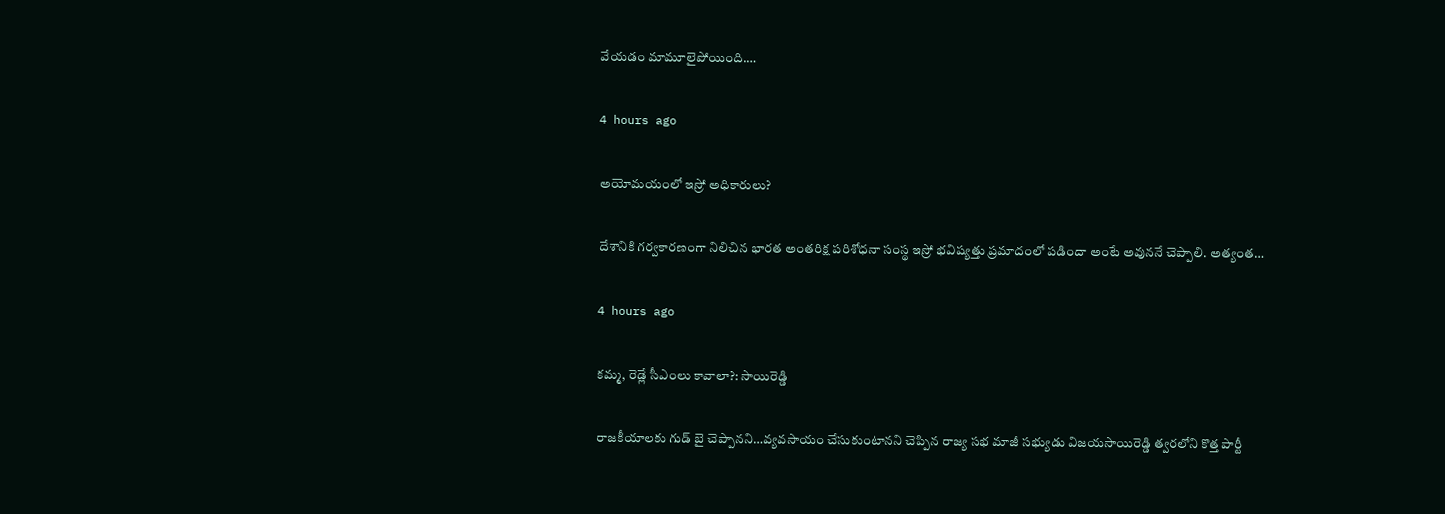వేయడం మామూలైపోయింది.…

4 hours ago

అయోమయంలో ఇస్రో అధికారులు?

దేశానికి గర్వకారణంగా నిలిచిన భారత అంతరిక్ష పరిశోధనా సంస్థ ఇస్రో భవిష్యత్తు ప్రమాదంలో పడిందా అంటే అవుననే చెప్పాలి. అత్యంత…

4 hours ago

కమ్మ, రెడ్లే సీఎంలు కావాలా?: సాయిరెడ్డి

రాజకీయాలకు గుడ్ బై చెప్పానని…వ్యవసాయం చేసుకుంటానని చెప్పిన రాజ్య సభ మాజీ సభ్యుడు విజయసాయిరెడ్డి త్వరలోని కొత్త పార్టీ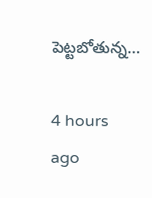పెట్టబోతున్న…

4 hours ago